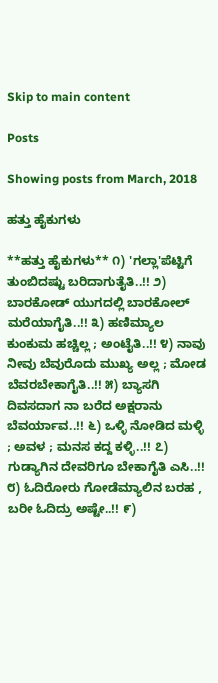Skip to main content

Posts

Showing posts from March, 2018

ಹತ್ತು ಹೈಕುಗಳು

**ಹತ್ತು ಹೈಕುಗಳು** ೧) 'ಗಲ್ಲಾ'ಪೆಟ್ಟಿಗೆ ತುಂಬಿದಷ್ಟು ಬರಿದಾಗುತೈತಿ..!! ೨) ಬಾರಕೋಡ್ ಯುಗದಲ್ಲಿ ಬಾರಕೋಲ್ ಮರೆಯಾಗೈತಿ..!! ೩) ಹಣಿಮ್ಯಾಲ ಕುಂಕುಮ ಹಚ್ಚಿಲ್ಲ ; ಅಂಟೈತಿ..!! ೪) ನಾವು ನೀವು ಬೆವುರೊದು ಮುಖ್ಯ ಅಲ್ಲ ; ಮೋಡ ಬೆವರಬೇಕಾಗೈತಿ..!! ೫) ಬ್ಯಾಸಗಿ ದಿವಸದಾಗ ನಾ ಬರೆದ ಅಕ್ಷರಾನು ಬೆವರ್ಯಾವ..!! ೬) ಒಳ್ಳಿ ನೋಡಿದ ಮಳ್ಳಿ ; ಅವಳ ; ಮನಸ ಕದ್ದ ಕಳ್ಳಿ..!! ೭) ಗುಡ್ಯಾಗಿನ ದೇವರಿಗೂ ಬೇಕಾಗೈತಿ ಎಸಿ..!! ೮) ಓದಿರೋರು ಗೋಡೆಮ್ಯಾಲಿನ ಬರಹ , ಬರೀ ಓದಿದ್ರು ಅಷ್ಟೇ..!! ೯)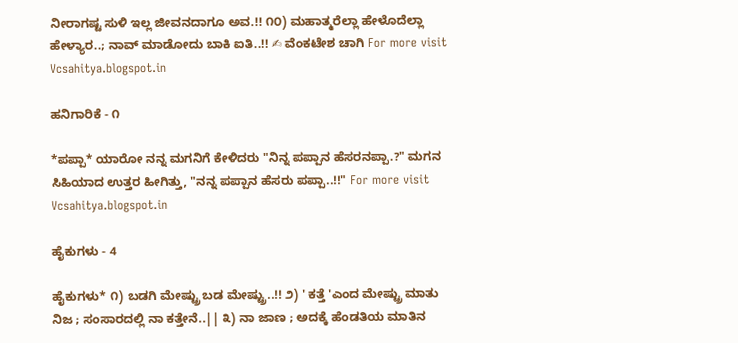ನೀರಾಗಷ್ಟ ಸುಳಿ ಇಲ್ಲ ಜೀವನದಾಗೂ ಅವ.!! ೧೦) ಮಹಾತ್ಮರೆಲ್ಲಾ ಹೇಳೊದೆಲ್ಲಾ ಹೇಳ್ಯಾರ..; ನಾವ್ ಮಾಡೋದು ಬಾಕಿ ಐತಿ..!! ✍ ವೆಂಕಟೇಶ ಚಾಗಿ For more visit Vcsahitya.blogspot.in

ಹನಿಗಾರಿಕೆ - ೧

*ಪಪ್ಪಾ* ಯಾರೋ ನನ್ನ ಮಗನಿಗೆ ಕೇಳಿದರು "ನಿನ್ನ ಪಪ್ಪಾನ ಹೆಸರನಪ್ಪಾ.?" ಮಗನ ಸಿಹಿಯಾದ ಉತ್ತರ ಹೀಗಿತ್ತು, "ನನ್ನ ಪಪ್ಪಾನ ಹೆಸರು ಪಪ್ಪಾ..!!" For more visit Vcsahitya.blogspot.in

ಹೈಕುಗಳು - 4

ಹೈಕುಗಳು* ೧) ಬಡಗಿ ಮೇಷ್ಟ್ರು ಬಡ ಮೇಷ್ಟ್ರು..!! ೨) ' ಕತ್ತೆ 'ಎಂದ ಮೇಷ್ಟ್ರು ಮಾತು ನಿಜ ; ಸಂಸಾರದಲ್ಲಿ ನಾ ಕತ್ತೇನೆ..|| ೩) ನಾ ಜಾಣ ; ಅದಕ್ಕೆ ಹೆಂಡತಿಯ ಮಾತಿನ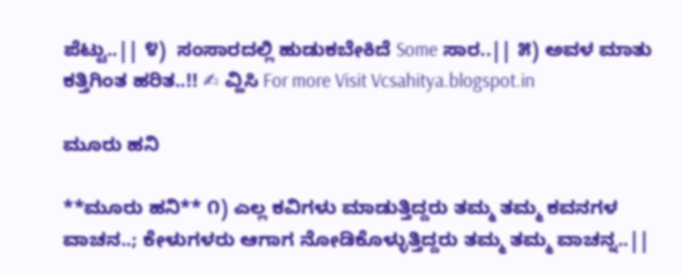ಪೆಟ್ಟು..|| ೪)  ಸಂಸಾರದಲ್ಲಿ ಹುಡುಕಬೇಕಿದೆ Some ಸಾರ..|| ೫) ಅವಳ ಮಾತು ಕತ್ತಿಗಿಂತ ಹರಿತ..!! ✍ ವ್ಹಿಸಿ For more Visit Vcsahitya.blogspot.in

ಮೂರು ಹನಿ

**ಮೂರು ಹನಿ** ೧) ಎಲ್ಲ ಕವಿಗಳು ಮಾಡುತ್ತಿದ್ದರು ತಮ್ಮ ತಮ್ಮ ಕವನಗಳ ವಾಚನ..; ಕೇಳುಗಳರು ಆಗಾಗ ನೋಡಿಕೊಳ್ಳುತ್ತಿದ್ದರು ತಮ್ಮ ತಮ್ಮ ವಾಚನ್ನ..||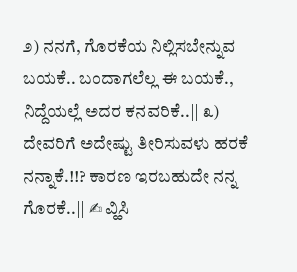೨) ನನಗೆ, ಗೊರಕೆಯ ನಿಲ್ಲಿಸಬೇನ್ನುವ ಬಯಕೆ.. ಬಂದಾಗಲೆಲ್ಲ ಈ ಬಯಕೆ., ನಿದ್ದೆಯಲ್ಲೆ ಅದರ ಕನವರಿಕೆ..|| ೩)  ದೇವರಿಗೆ ಅದೇಷ್ಟು ತೀರಿಸುವಳು ಹರಕೆ ನನ್ನಾಕೆ.!!? ಕಾರಣ ಇರಬಹುದೇ ನನ್ನ ಗೊರಕೆ..|| ✍ ವ್ಹಿಸಿ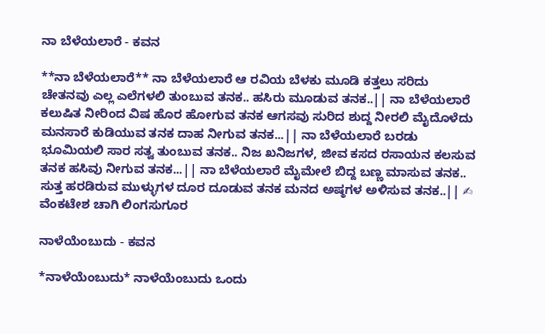ನಾ ಬೆಳೆಯಲಾರೆ - ಕವನ

**ನಾ ಬೆಳೆಯಲಾರೆ** ನಾ ಬೆಳೆಯಲಾರೆ ಆ ರವಿಯ ಬೆಳಕು ಮೂಡಿ ಕತ್ತಲು ಸರಿದು ಚೇತನವು ಎಲ್ಲ ಎಲೆಗಳಲಿ ತುಂಬುವ ತನಕ.. ಹಸಿರು ಮೂಡುವ ತನಕ..|| ನಾ ಬೆಳೆಯಲಾರೆ ಕಲುಷಿತ ನೀರಿಂದ ವಿಷ ಹೊರ ಹೋಗುವ ತನಕ ಆಗಸವು ಸುರಿದ ಶುದ್ದ ನೀರಲಿ ಮೈದೊಳೆದು ಮನಸಾರೆ ಕುಡಿಯುವ ತನಕ ದಾಹ ನೀಗುವ ತನಕ...|| ನಾ ಬೆಳೆಯಲಾರೆ ಬರಡು ಭೂಮಿಯಲಿ ಸಾರ ಸತ್ವ ತುಂಬುವ ತನಕ.. ನಿಜ ಖನಿಜಗಳ, ಜೀವ ಕಸದ ರಸಾಯನ ಕಲಸುವ ತನಕ ಹಸಿವು ನೀಗುವ ತನಕ...|| ನಾ ಬೆಳೆಯಲಾರೆ ಮೈಮೇಲೆ ಬಿದ್ದ ಬಣ್ಣ ಮಾಸುವ ತನಕ.. ಸುತ್ತ ಹರಡಿರುವ ಮುಳ್ಳುಗಳ ದೂರ ದೂಡುವ ತನಕ ಮನದ ಅಷ್ಠಗಳ ಅಳಿಸುವ ತನಕ..|| ✍ ವೆಂಕಟೇಶ ಚಾಗಿ ಲಿಂಗಸುಗೂರ

ನಾಳೆಯೆಂಬುದು - ಕವನ

*ನಾಳೆಯೆಂಬುದು* ನಾಳೆಯೆಂಬುದು ಒಂದು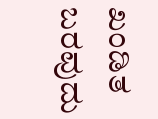ಖಂಡಿತ ಬರವುದು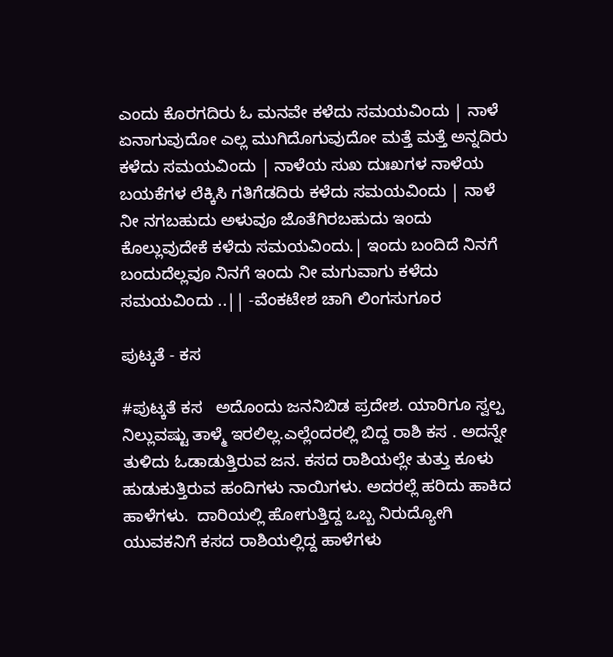ಎಂದು ಕೊರಗದಿರು ಓ ಮನವೇ ಕಳೆದು ಸಮಯವಿಂದು | ನಾಳೆ ಏನಾಗುವುದೋ ಎಲ್ಲ ಮುಗಿದೊಗುವುದೋ ಮತ್ತೆ ಮತ್ತೆ ಅನ್ನದಿರು ಕಳೆದು ಸಮಯವಿಂದು | ನಾಳೆಯ ಸುಖ ದುಃಖಗಳ ನಾಳೆಯ ಬಯಕೆಗಳ ಲೆಕ್ಕಿಸಿ ಗತಿಗೆಡದಿರು ಕಳೆದು ಸಮಯವಿಂದು | ನಾಳೆ ನೀ ನಗಬಹುದು ಅಳುವೂ ಜೊತೆಗಿರಬಹುದು ಇಂದು ಕೊಲ್ಲುವುದೇಕೆ ಕಳೆದು ಸಮಯವಿಂದು.| ಇಂದು ಬಂದಿದೆ ನಿನಗೆ ಬಂದುದೆಲ್ಲವೂ ನಿನಗೆ ಇಂದು ನೀ ಮಗುವಾಗು ಕಳೆದು ಸಮಯವಿಂದು ..|| -ವೆಂಕಟೇಶ ಚಾಗಿ ಲಿಂಗಸುಗೂರ

ಪುಟ್ಕತೆ - ಕಸ

#ಪುಟ್ಕತೆ ಕಸ   ಅದೊಂದು ಜನನಿಬಿಡ ಪ್ರದೇಶ. ಯಾರಿಗೂ ಸ್ವಲ್ಪ ನಿಲ್ಲುವಷ್ಟು ತಾಳ್ಮೆ ಇರಲಿಲ್ಲ.ಎಲ್ಲೆಂದರಲ್ಲಿ ಬಿದ್ದ ರಾಶಿ ಕಸ . ಅದನ್ನೇ ತುಳಿದು ಓಡಾಡುತ್ತಿರುವ ಜನ. ಕಸದ ರಾಶಿಯಲ್ಲೇ ತುತ್ತು ಕೂಳು ಹುಡುಕುತ್ತಿರುವ ಹಂದಿಗಳು ನಾಯಿಗಳು. ಅದರಲ್ಲೆ ಹರಿದು ಹಾಕಿದ ಹಾಳೆಗಳು.  ದಾರಿಯಲ್ಲಿ ಹೋಗುತ್ತಿದ್ದ ಒಬ್ಬ ನಿರುದ್ಯೋಗಿ ಯುವಕನಿಗೆ ಕಸದ ರಾಶಿಯಲ್ಲಿದ್ದ ಹಾಳೆಗಳು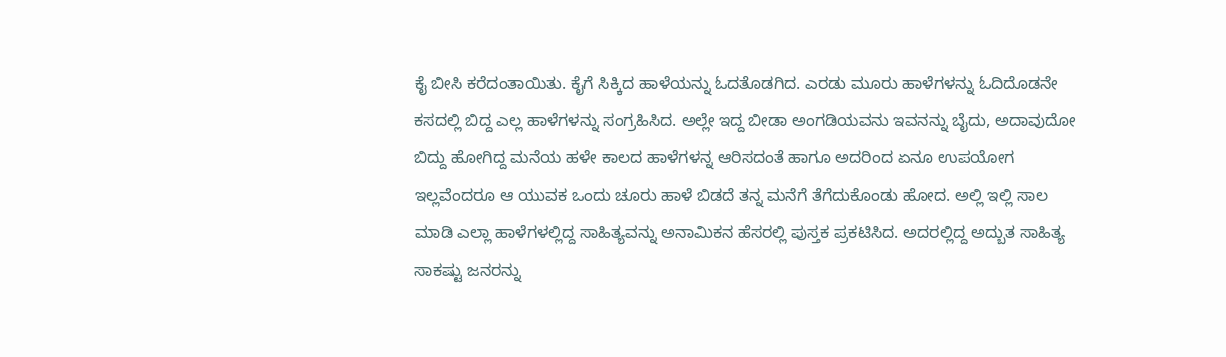ಕೈ ಬೀಸಿ ಕರೆದಂತಾಯಿತು. ಕೈಗೆ ಸಿಕ್ಕಿದ ಹಾಳೆಯನ್ನು ಓದತೊಡಗಿದ. ಎರಡು ಮೂರು ಹಾಳೆಗಳನ್ನು ಓದಿದೊಡನೇ ಕಸದಲ್ಲಿ ಬಿದ್ದ ಎಲ್ಲ ಹಾಳೆಗಳನ್ನು ಸಂಗ್ರಹಿಸಿದ. ಅಲ್ಲೇ ಇದ್ದ ಬೀಡಾ ಅಂಗಡಿಯವನು ಇವನನ್ನು ಬೈದು, ಅದಾವುದೋ ಬಿದ್ದು ಹೋಗಿದ್ದ ಮನೆಯ ಹಳೇ ಕಾಲದ ಹಾಳೆಗಳನ್ನ ಆರಿಸದಂತೆ ಹಾಗೂ ಅದರಿಂದ ಏನೂ ಉಪಯೋಗ ಇಲ್ಲವೆಂದರೂ ಆ ಯುವಕ ಒಂದು ಚೂರು ಹಾಳೆ ಬಿಡದೆ ತನ್ನ ಮನೆಗೆ ತೆಗೆದುಕೊಂಡು ಹೋದ. ಅಲ್ಲಿ ಇಲ್ಲಿ ಸಾಲ ಮಾಡಿ ಎಲ್ಲಾ ಹಾಳೆಗಳಲ್ಲಿದ್ದ ಸಾಹಿತ್ಯವನ್ನು ಅನಾಮಿಕನ ಹೆಸರಲ್ಲಿ ಪುಸ್ತಕ ಪ್ರಕಟಿಸಿದ. ಅದರಲ್ಲಿದ್ದ ಅದ್ಬುತ ಸಾಹಿತ್ಯ ಸಾಕಷ್ಟು ಜನರನ್ನು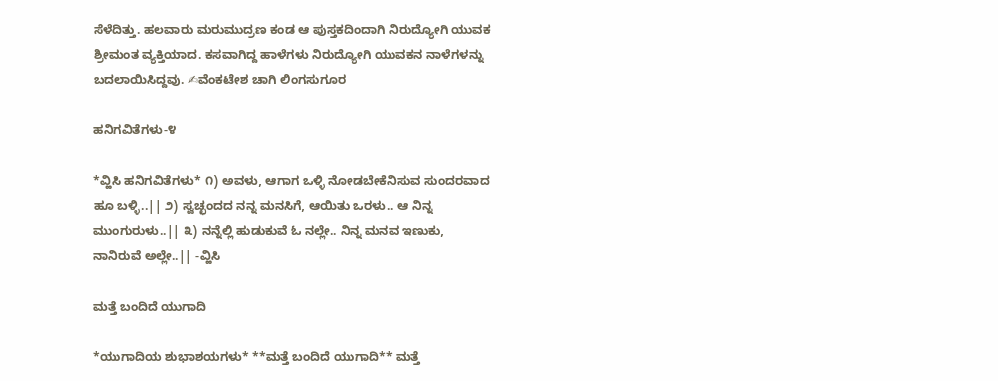ಸೆಳೆದಿತ್ತು. ಹಲವಾರು ಮರುಮುದ್ರಣ ಕಂಡ ಆ ಪುಸ್ತಕದಿಂದಾಗಿ ನಿರುದ್ಯೋಗಿ ಯುವಕ ಶ್ರೀಮಂತ ವ್ಯಕ್ತಿಯಾದ. ಕಸವಾಗಿದ್ದ ಹಾಳೆಗಳು ನಿರುದ್ಯೋಗಿ ಯುವಕನ ನಾಳೆಗಳನ್ನು ಬದಲಾಯಿಸಿದ್ದವು. ✍ವೆಂಕಟೇಶ ಚಾಗಿ ಲಿಂಗಸುಗೂರ

ಹನಿಗವಿತೆಗಳು-೪

*ವ್ಹಿಸಿ ಹನಿಗವಿತೆಗಳು* ೧) ಅವಳು, ಆಗಾಗ ಒಳ್ಳಿ ನೋಡಬೇಕೆನಿಸುವ ಸುಂದರವಾದ ಹೂ ಬಳ್ಳಿ..|| ೨) ಸ್ವಚ್ಛಂದದ ನನ್ನ ಮನಸಿಗೆ, ಆಯಿತು ಒರಳು.. ಆ ನಿನ್ನ ಮುಂಗುರುಳು..|| ೩) ನನ್ನೆಲ್ಲಿ ಹುಡುಕುವೆ ಓ ನಲ್ಲೇ.. ನಿನ್ನ ಮನವ ಇಣುಕು, ನಾನಿರುವೆ ಅಲ್ಲೇ..|| -ವ್ಹಿಸಿ

ಮತ್ತೆ ಬಂದಿದೆ ಯುಗಾದಿ

*ಯುಗಾದಿಯ ಶುಭಾಶಯಗಳು* **ಮತ್ತೆ ಬಂದಿದೆ ಯುಗಾದಿ** ಮತ್ತೆ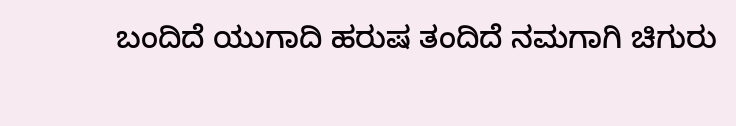ಬಂದಿದೆ ಯುಗಾದಿ ಹರುಷ ತಂದಿದೆ ನಮಗಾಗಿ ಚಿಗುರು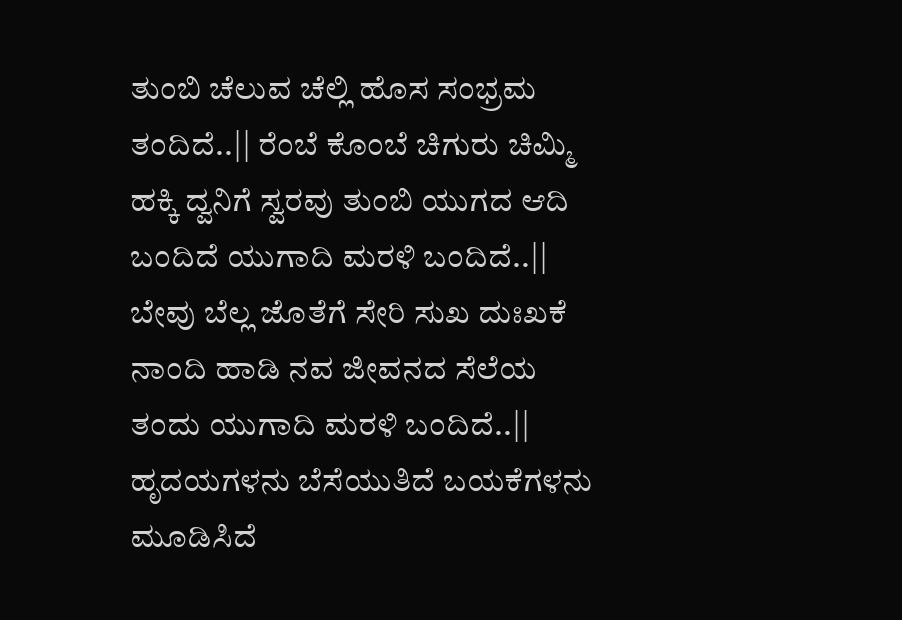ತುಂಬಿ ಚೆಲುವ ಚೆಲ್ಲಿ ಹೊಸ ಸಂಭ್ರಮ ತಂದಿದೆ..|| ರೆಂಬೆ ಕೊಂಬೆ ಚಿಗುರು ಚಿಮ್ಮಿ ಹಕ್ಕಿ ದ್ವನಿಗೆ ಸ್ವರವು ತುಂಬಿ ಯುಗದ ಆದಿ ಬಂದಿದೆ ಯುಗಾದಿ ಮರಳಿ ಬಂದಿದೆ..|| ಬೇವು ಬೆಲ್ಲ ಜೊತೆಗೆ ಸೇರಿ ಸುಖ ದುಃಖಕೆ ನಾಂದಿ ಹಾಡಿ ನವ ಜೀವನದ ಸೆಲೆಯ ತಂದು ಯುಗಾದಿ ಮರಳಿ ಬಂದಿದೆ..|| ಹೃದಯಗಳನು ಬೆಸೆಯುತಿದೆ ಬಯಕೆಗಳನು ಮೂಡಿಸಿದೆ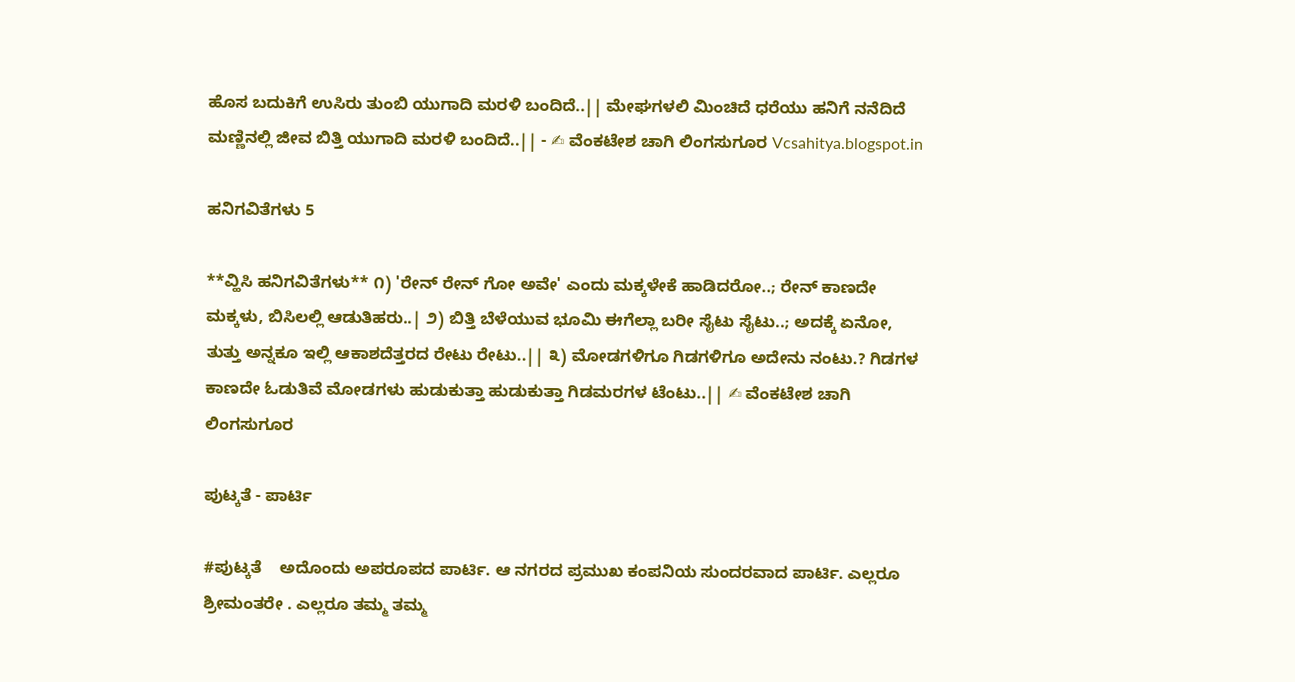ಹೊಸ ಬದುಕಿಗೆ ಉಸಿರು ತುಂಬಿ ಯುಗಾದಿ ಮರಳಿ ಬಂದಿದೆ..|| ಮೇಘಗಳಲಿ ಮಿಂಚಿದೆ ಧರೆಯು ಹನಿಗೆ ನನೆದಿದೆ ಮಣ್ಣಿನಲ್ಲಿ ಜೀವ ಬಿತ್ತಿ ಯುಗಾದಿ ಮರಳಿ ಬಂದಿದೆ..|| - ✍ ವೆಂಕಟೇಶ ಚಾಗಿ ಲಿಂಗಸುಗೂರ Vcsahitya.blogspot.in

ಹನಿಗವಿತೆಗಳು 5

**ವ್ಹಿಸಿ ಹನಿಗವಿತೆಗಳು** ೧) 'ರೇನ್ ರೇನ್ ಗೋ ಅವೇ' ಎಂದು ಮಕ್ಕಳೇಕೆ ಹಾಡಿದರೋ..; ರೇನ್ ಕಾಣದೇ ಮಕ್ಕಳು, ಬಿಸಿಲಲ್ಲಿ ಆಡುತಿಹರು..| ೨) ಬಿತ್ತಿ ಬೆಳೆಯುವ ಭೂಮಿ ಈಗೆಲ್ಲಾ ಬರೀ ಸೈಟು ಸೈಟು..; ಅದಕ್ಕೆ ಏನೋ, ತುತ್ತು ಅನ್ನಕೂ ಇಲ್ಲಿ ಆಕಾಶದೆತ್ತರದ ರೇಟು ರೇಟು..|| ೩) ಮೋಡಗಳಿಗೂ ಗಿಡಗಳಿಗೂ ಅದೇನು ನಂಟು.? ಗಿಡಗಳ ಕಾಣದೇ ಓಡುತಿವೆ ಮೋಡಗಳು ಹುಡುಕುತ್ತಾ ಹುಡುಕುತ್ತಾ ಗಿಡಮರಗಳ ಟೆಂಟು..|| ✍ ವೆಂಕಟೇಶ ಚಾಗಿ ಲಿಂಗಸುಗೂರ

ಪುಟ್ಕತೆ - ಪಾರ್ಟಿ

#ಪುಟ್ಕತೆ    ಅದೊಂದು ಅಪರೂಪದ ಪಾರ್ಟಿ. ಆ ನಗರದ ಪ್ರಮುಖ ಕಂಪನಿಯ ಸುಂದರವಾದ ಪಾರ್ಟಿ. ಎಲ್ಲರೂ ಶ್ರೀಮಂತರೇ . ಎಲ್ಲರೂ ತಮ್ಮ ತಮ್ಮ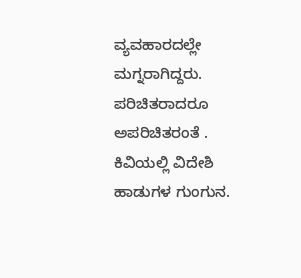ವ್ಯವಹಾರದಲ್ಲೇ ಮಗ್ನರಾಗಿದ್ದರು. ಪರಿಚಿತರಾದರೂ ಅಪರಿಚಿತರಂತೆ . ಕಿವಿಯಲ್ಲಿ ವಿದೇಶಿ ಹಾಡುಗಳ ಗುಂಗುನ.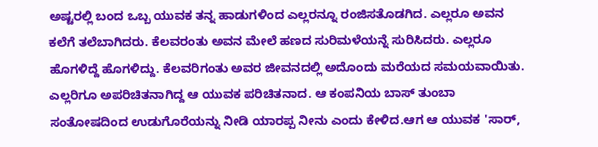ಅಷ್ಟರಲ್ಲಿ ಬಂದ ಒಬ್ಬ ಯುವಕ ತನ್ನ ಹಾಡುಗಳಿಂದ ಎಲ್ಲರನ್ನೂ ರಂಜಿಸತೊಡಗಿದ. ಎಲ್ಲರೂ ಅವನ ಕಲೆಗೆ ತಲೆಬಾಗಿದರು. ಕೆಲವರಂತು ಅವನ ಮೇಲೆ ಹಣದ ಸುರಿಮಳೆಯನ್ನೆ ಸುರಿಸಿದರು. ಎಲ್ಲರೂ ಹೊಗಳಿದ್ದೆ ಹೊಗಳಿದ್ದು. ಕೆಲವರಿಗಂತು ಅವರ ಜೀವನದಲ್ಲಿ ಅದೊಂದು ಮರೆಯದ ಸಮಯವಾಯಿತು.  ಎಲ್ಲರಿಗೂ ಅಪರಿಚಿತನಾಗಿದ್ದ ಆ ಯುವಕ ಪರಿಚಿತನಾದ. ಆ ಕಂಪನಿಯ ಬಾಸ್ ತುಂಬಾ ಸಂತೋಷದಿಂದ ಉಡುಗೊರೆಯನ್ನು ನೀಡಿ ಯಾರಪ್ಪ ನೀನು ಎಂದು ಕೇಳಿದ.ಆಗ ಆ ಯುವಕ 'ಸಾರ್,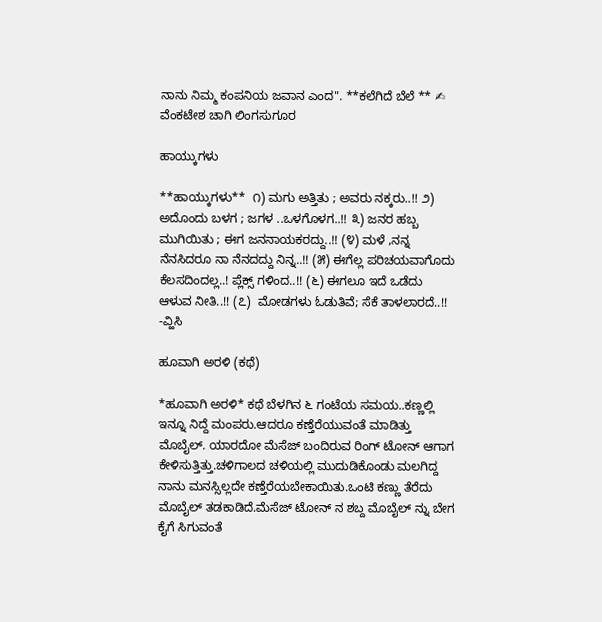ನಾನು ನಿಮ್ಮ ಕಂಪನಿಯ ಜವಾನ ಎಂದ". **ಕಲೆಗಿದೆ ಬೆಲೆ ** ✍ ವೆಂಕಟೇಶ ಚಾಗಿ ಲಿಂಗಸುಗೂರ

ಹಾಯ್ಕುಗಳು

**ಹಾಯ್ಕುಗಳು**  ೧) ಮಗು ಅತ್ತಿತು ; ಅವರು ನಕ್ಕರು..!! ೨) ಅದೊಂದು ಬಳಗ ; ಜಗಳ ..ಒಳಗೊಳಗ..!! ೩) ಜನರ ಹಬ್ಬ ಮುಗಿಯಿತು ; ಈಗ ಜನನಾಯಕರದ್ದು..!! (೪) ಮಳೆ ,ನನ್ನ ನೆನಸಿದರೂ ನಾ ನೆನದದ್ದು ನಿನ್ನ..!! (೫) ಈಗೆಲ್ಲ ಪರಿಚಯವಾಗೊದು ಕೆಲಸದಿಂದಲ್ಲ..! ಪ್ಲೆಕ್ಸ್ ಗಳಿಂದ..!! (೬) ಈಗಲೂ ಇದೆ ಒಡೆದು ಆಳುವ ನೀತಿ..!! (೭)  ಮೋಡಗಳು ಓಡುತಿವೆ; ಸೆಕೆ ತಾಳಲಾರದೆ..!! -ವ್ಹಿಸಿ

ಹೂವಾಗಿ ಅರಳಿ (ಕಥೆ)

*ಹೂವಾಗಿ ಅರಳಿ* ಕಥೆ ಬೆಳಗಿನ ೬ ಗಂಟೆಯ ಸಮಯ..ಕಣ್ಣಲ್ಲಿ ಇನ್ನೂ ನಿದ್ದೆ ಮಂಪರು.ಆದರೂ ಕಣ್ತೆರೆಯುವಂತೆ ಮಾಡಿತ್ತು ಮೊಬೈಲ್. ಯಾರದೋ ಮೆಸೆಜ್ ಬಂದಿರುವ ರಿಂಗ್ ಟೋನ್ ಆಗಾಗ ಕೇಳಿಸುತ್ತಿತ್ತು.ಚಳಿಗಾಲದ ಚಳಿಯಲ್ಲಿ ಮುದುಡಿಕೊಂಡು ಮಲಗಿದ್ದ ನಾನು ಮನಸ್ಸಿಲ್ಲದೇ ಕಣ್ತೆರೆಯಬೇಕಾಯಿತು.ಒಂಟಿ ಕಣ್ಣು ತೆರೆದು ಮೊಬೈಲ್ ತಡಕಾಡಿದೆ.ಮೆಸೆಜ್ ಟೋನ್ ನ ಶಬ್ದ ಮೊಬೈಲ್ ನ್ನು ಬೇಗ ಕೈಗೆ ಸಿಗುವಂತೆ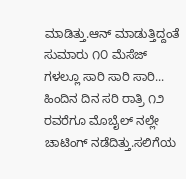ಮಾಡಿತ್ತು.ಆನ್ ಮಾಡುತ್ತಿದ್ದಂತೆ ಸುಮಾರು ೧೦ ಮೆಸೆಜ್ ಗಳಲ್ಲೂ ಸಾರಿ ಸಾರಿ ಸಾರಿ... ಹಿಂದಿನ ದಿನ ಸರಿ ರಾತ್ರಿ ೧೨ ರವರೆಗೂ ಮೊಬೈಲ್ ನಲ್ಲೇ ಚಾಟಿಂಗ್ ನಡೆದಿತ್ತು.ಸಲಿಗೆಯ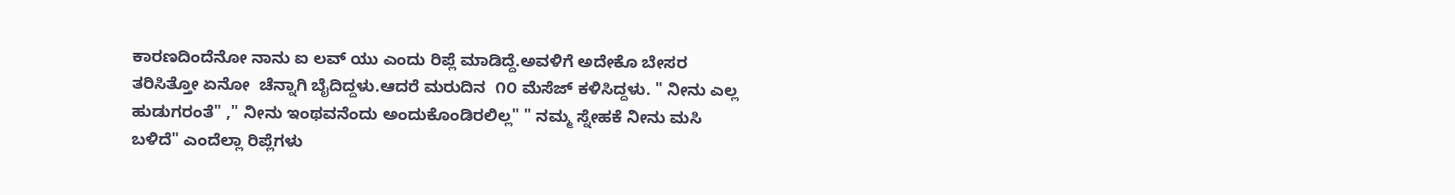ಕಾರಣದಿಂದೆನೋ ನಾನು ಐ ಲವ್ ಯು ಎಂದು ರಿಪ್ಲೆ ಮಾಡಿದ್ದೆ.ಅವಳಿಗೆ ಅದೇಕೊ ಬೇಸರ ತರಿಸಿತ್ತೋ ಏನೋ  ಚೆನ್ನಾಗಿ ಬೈದಿದ್ದಳು.ಆದರೆ ಮರುದಿನ  ೧೦ ಮೆಸೆಜ್ ಕಳಿಸಿದ್ದಳು. " ನೀನು ಎಲ್ಲ ಹುಡುಗರಂತೆ" ," ನೀನು ಇಂಥವನೆಂದು ಅಂದುಕೊಂಡಿರಲಿಲ್ಲ" " ನಮ್ಮ ಸ್ನೇಹಕೆ ನೀನು ಮಸಿ ಬಳಿದೆ" ಎಂದೆಲ್ಲಾ ರಿಪ್ಲೆಗಳು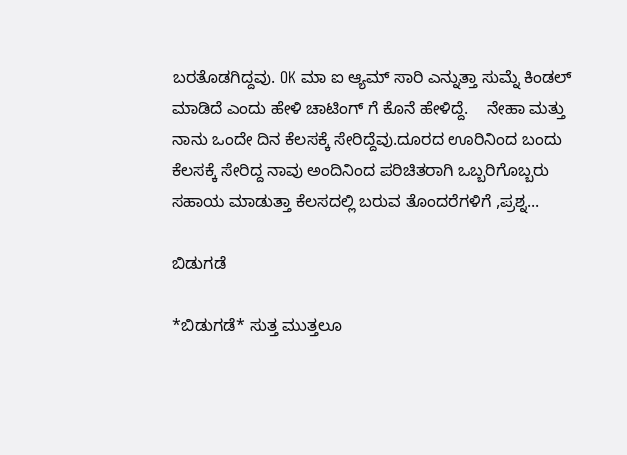ಬರತೊಡಗಿದ್ದವು. OK ಮಾ ಐ ಆ್ಯಮ್ ಸಾರಿ ಎನ್ನುತ್ತಾ ಸುಮ್ನೆ ಕಿಂಡಲ್ ಮಾಡಿದೆ ಎಂದು ಹೇಳಿ ಚಾಟಿಂಗ್ ಗೆ ಕೊನೆ ಹೇಳಿದ್ದೆ.    ನೇಹಾ ಮತ್ತು ನಾನು ಒಂದೇ ದಿನ ಕೆಲಸಕ್ಕೆ ಸೇರಿದ್ದೆವು.ದೂರದ ಊರಿನಿಂದ ಬಂದು ಕೆಲಸಕ್ಕೆ ಸೇರಿದ್ದ ನಾವು ಅಂದಿನಿಂದ ಪರಿಚಿತರಾಗಿ ಒಬ್ಬರಿಗೊಬ್ಬರು ಸಹಾಯ ಮಾಡುತ್ತಾ ಕೆಲಸದಲ್ಲಿ ಬರುವ ತೊಂದರೆಗಳಿಗೆ ,ಪ್ರಶ್ನ...

ಬಿಡುಗಡೆ

*ಬಿಡುಗಡೆ* ಸುತ್ತ ಮುತ್ತಲೂ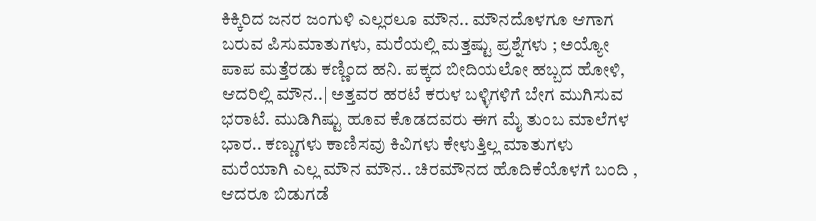ಕಿಕ್ಕಿರಿದ ಜನರ ಜಂಗುಳಿ ಎಲ್ಲರಲೂ ಮೌನ.. ಮೌನದೊಳಗೂ ಆಗಾಗ ಬರುವ ಪಿಸುಮಾತುಗಳು, ಮರೆಯಲ್ಲಿ ಮತ್ತಷ್ಟು ಪ್ರಶ್ನೆಗಳು ; ಅಯ್ಯೋ ಪಾಪ ಮತ್ತೆರಡು ಕಣ್ಣಿಂದ ಹನಿ. ಪಕ್ಕದ ಬೀದಿಯಲೋ ಹಬ್ಬದ ಹೋಳಿ, ಆದರಿಲ್ಲಿ ಮೌನ..| ಅತ್ತವರ ಹರಟೆ ಕರುಳ ಬಳ್ಳಿಗಳಿಗೆ ಬೇಗ ಮುಗಿಸುವ ಭರಾಟೆ. ಮುಡಿಗಿಷ್ಟು ಹೂವ ಕೊಡದವರು ಈಗ ಮೈ ತುಂಬ ಮಾಲೆಗಳ ಭಾರ.. ಕಣ್ಣುಗಳು ಕಾಣಿಸವು ಕಿವಿಗಳು ಕೇಳುತ್ತಿಲ್ಲ ಮಾತುಗಳು ಮರೆಯಾಗಿ ಎಲ್ಲ ಮೌನ ಮೌನ.. ಚಿರಮೌನದ ಹೊದಿಕೆಯೊಳಗೆ ಬಂದಿ , ಆದರೂ ಬಿಡುಗಡೆ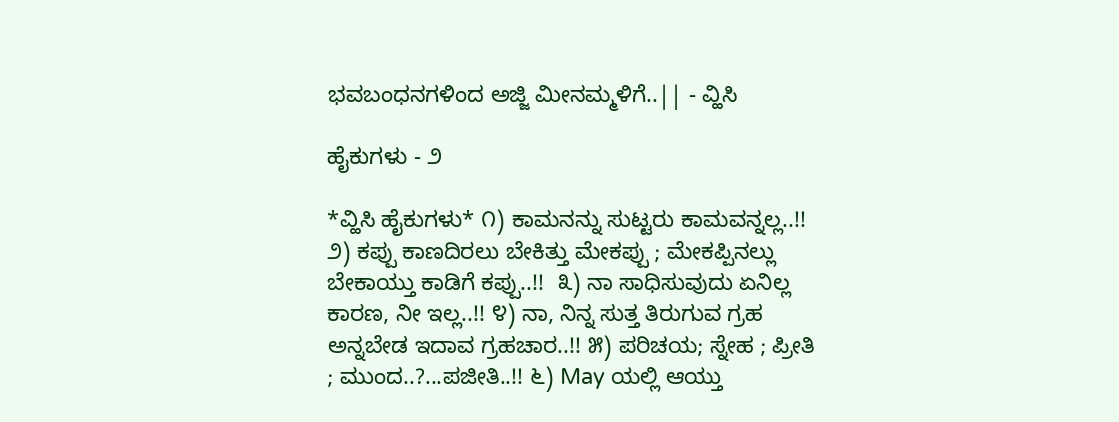ಭವಬಂಧನಗಳಿಂದ ಅಜ್ಜಿ ಮೀನಮ್ಮಳಿಗೆ..|| - ವ್ಹಿಸಿ

ಹೈಕುಗಳು - ೨

*ವ್ಹಿಸಿ ಹೈಕುಗಳು* ೧) ಕಾಮನನ್ನು ಸುಟ್ಟರು ಕಾಮವನ್ನಲ್ಲ..!! ೨) ಕಪ್ಪು ಕಾಣದಿರಲು ಬೇಕಿತ್ತು ಮೇಕಪ್ಪು ; ಮೇಕಪ್ಪಿನಲ್ಲು ಬೇಕಾಯ್ತು ಕಾಡಿಗೆ ಕಪ್ಪು..!!  ೩) ನಾ ಸಾಧಿಸುವುದು ಏನಿಲ್ಲ ಕಾರಣ, ನೀ ಇಲ್ಲ..!! ೪) ನಾ, ನಿನ್ನ ಸುತ್ತ ತಿರುಗುವ ಗ್ರಹ ಅನ್ನಬೇಡ ಇದಾವ ಗ್ರಹಚಾರ..!! ೫) ಪರಿಚಯ; ಸ್ನೇಹ ; ಪ್ರೀತಿ ; ಮುಂದ..?...ಪಜೀತಿ..!! ೬) May ಯಲ್ಲಿ ಆಯ್ತು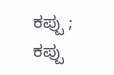ಕಪ್ಪು ; ಕಪ್ಪು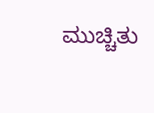ಮುಚ್ಚಿತು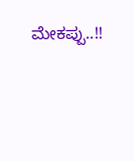ಮೇಕಪ್ಪು..!!